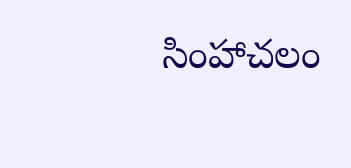సింహాచలం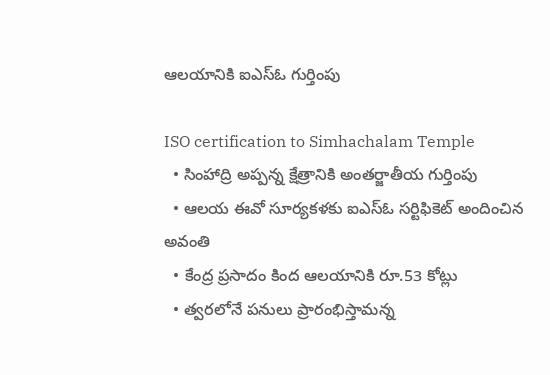ఆలయానికి ఐఎస్ఓ గుర్తింపు

ISO certification to Simhachalam Temple
  • సింహాద్రి అప్పన్న క్షేత్రానికి అంతర్జాతీయ గుర్తింపు
  • ఆలయ ఈవో సూర్యకళకు ఐఎస్ఓ సర్టిఫికెట్ అందించిన అవంతి
  • కేంద్ర ప్రసాదం కింద ఆలయానికి రూ.53 కోట్లు
  • త్వరలోనే పనులు ప్రారంభిస్తామన్న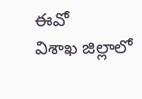ఈవో
విశాఖ జిల్లాలో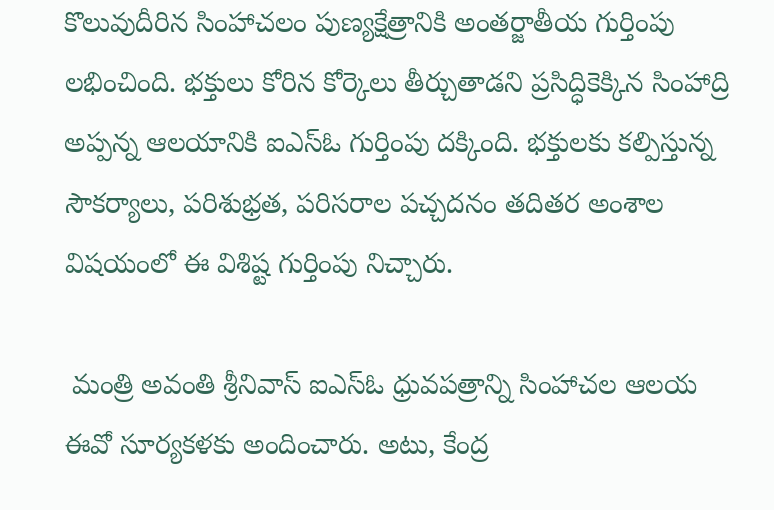కొలువుదీరిన సింహాచలం పుణ్యక్షేత్రానికి అంతర్జాతీయ గుర్తింపు లభించింది. భక్తులు కోరిన కోర్కెలు తీర్చుతాడని ప్రసిద్ధికెక్కిన సింహాద్రి అప్పన్న ఆలయానికి ఐఎస్ఓ గుర్తింపు దక్కింది. భక్తులకు కల్పిస్తున్న సౌకర్యాలు, పరిశుభ్రత, పరిసరాల పచ్చదనం తదితర అంశాల విషయంలో ఈ విశిష్ట గుర్తింపు నిచ్చారు.

 మంత్రి అవంతి శ్రీనివాస్ ఐఎస్ఓ ధ్రువపత్రాన్ని సింహాచల ఆలయ ఈవో సూర్యకళకు అందించారు. అటు, కేంద్ర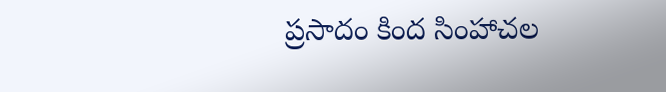ప్రసాదం కింద సింహాచల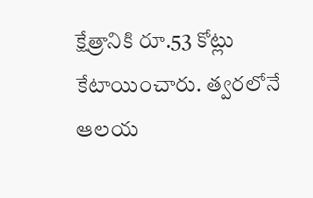క్షేత్రానికి రూ.53 కోట్లు కేటాయించారు. త్వరలోనే ఆలయ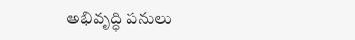అభివృద్ధి పనులు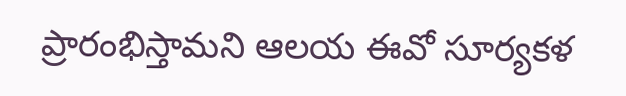ప్రారంభిస్తామని ఆలయ ఈవో సూర్యకళ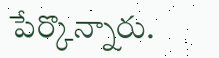పేర్కొన్నారు.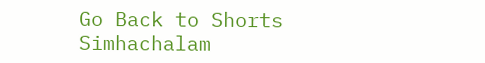Go Back to Shorts
Simhachalam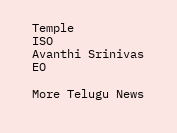Temple
ISO
Avanthi Srinivas
EO

More Telugu News